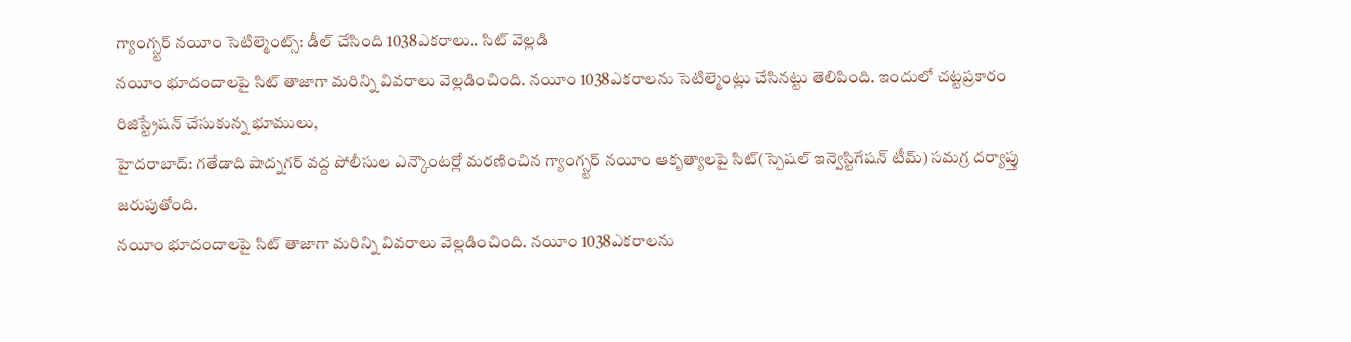గ్యాంగ్స్టర్ నయీం సెటిల్మెంట్స్: డీల్ చేసింది 1038ఎకరాలు.. సిట్ వెల్లడి
నయీం భూదందాలపై సిట్ తాజాగా మరిన్ని వివరాలు వెల్లడించింది. నయీం 1038ఎకరాలను సెటిల్మెంట్లు చేసినట్టు తెలిపింది. ఇందులో చట్టప్రకారం రిజిస్ట్రేషన్ చేసుకున్న భూములు,
హైదరాబాద్: గతేడాది షాద్నగర్ వద్ద పోలీసుల ఎన్కౌంటర్లో మరణించిన గ్యాంగ్స్టర్ నయీం ఆకృత్యాలపై సిట్(స్పెషల్ ఇన్వెస్టిగేషన్ టీమ్) సమగ్ర దర్యాప్తు జరుపుతోంది.
నయీం భూదందాలపై సిట్ తాజాగా మరిన్ని వివరాలు వెల్లడించింది. నయీం 1038ఎకరాలను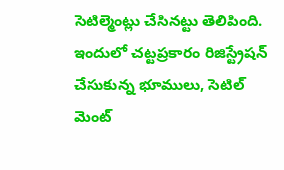సెటిల్మెంట్లు చేసినట్టు తెలిపింది. ఇందులో చట్టప్రకారం రిజిస్ట్రేషన్ చేసుకున్న భూములు, సెటిల్ మెంట్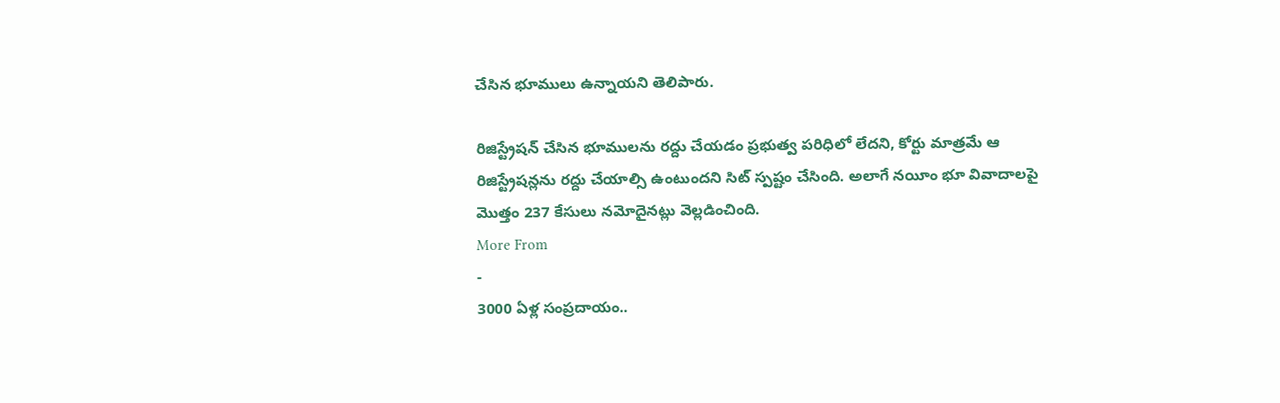చేసిన భూములు ఉన్నాయని తెలిపారు.

రిజిస్ట్రేషన్ చేసిన భూములను రద్దు చేయడం ప్రభుత్వ పరిధిలో లేదని, కోర్టు మాత్రమే ఆ రిజిస్ట్రేషన్లను రద్దు చేయాల్సి ఉంటుందని సిట్ స్పష్టం చేసింది. అలాగే నయీం భూ వివాదాలపై మొత్తం 237 కేసులు నమోదైనట్లు వెల్లడించింది.
More From
-
3000 ఏళ్ల సంప్రదాయం..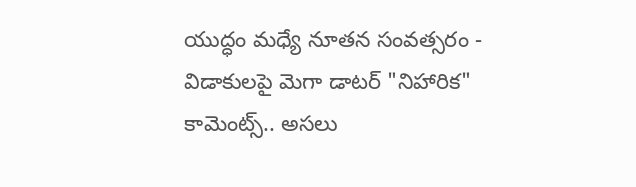యుద్ధం మధ్యే నూతన సంవత్సరం -
విడాకులపై మెగా డాటర్ "నిహారిక" కామెంట్స్.. అసలు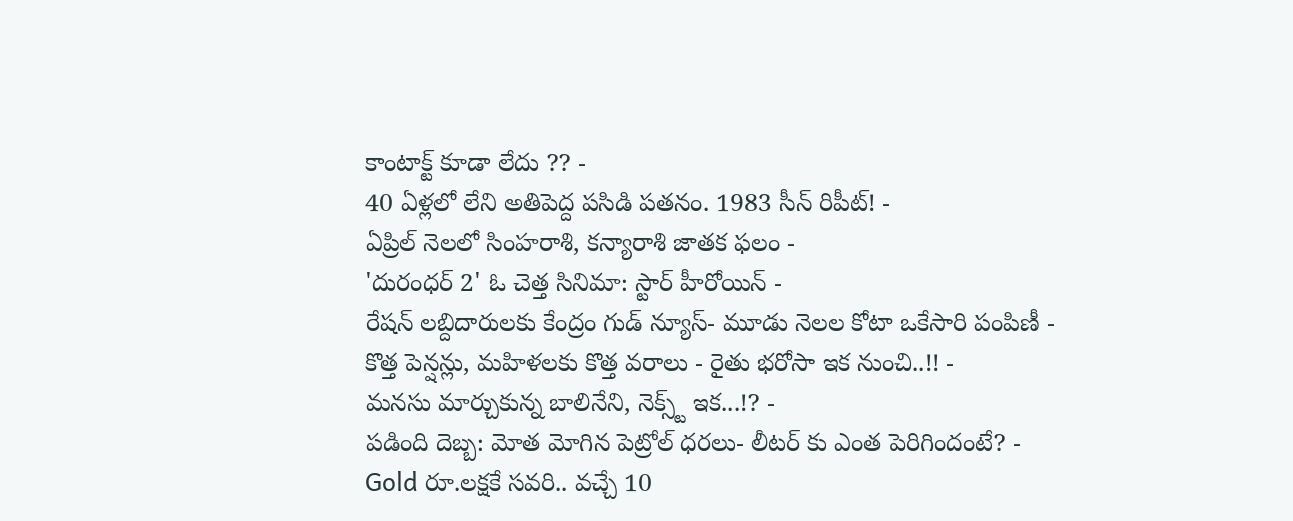కాంటాక్ట్ కూడా లేదు ?? -
40 ఏళ్లలో లేని అతిపెద్ద పసిడి పతనం. 1983 సీన్ రిపీట్! -
ఏప్రిల్ నెలలో సింహరాశి, కన్యారాశి జాతక ఫలం -
'దురంధర్ 2' ఓ చెత్త సినిమా: స్టార్ హీరోయిన్ -
రేషన్ లబ్దిదారులకు కేంద్రం గుడ్ న్యూస్- మూడు నెలల కోటా ఒకేసారి పంపిణీ -
కొత్త పెన్షన్లు, మహిళలకు కొత్త వరాలు - రైతు భరోసా ఇక నుంచి..!! -
మనసు మార్చుకున్న బాలినేని, నెక్స్ట్ ఇక...!? -
పడింది దెబ్బ: మోత మోగిన పెట్రోల్ ధరలు- లీటర్ కు ఎంత పెరిగిందంటే? -
Gold రూ.లక్షకే సవరి.. వచ్చే 10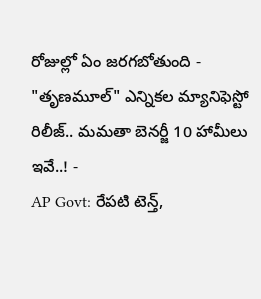రోజుల్లో ఏం జరగబోతుంది -
"తృణమూల్" ఎన్నికల మ్యానిఫెస్టో రిలీజ్.. మమతా బెనర్జీ 10 హామీలు ఇవే..! -
AP Govt: రేపటి టెన్త్,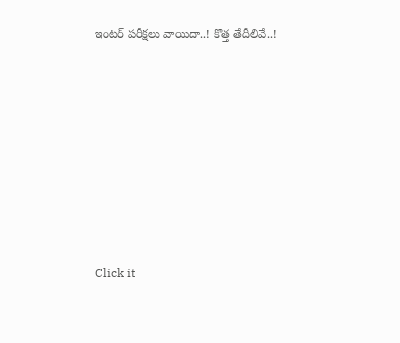ఇంటర్ పరీక్షలు వాయిదా..! కొత్త తేదీలివే..!












Click it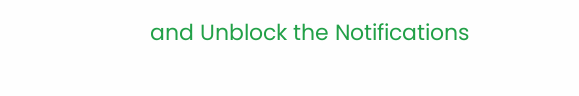and Unblock the Notifications